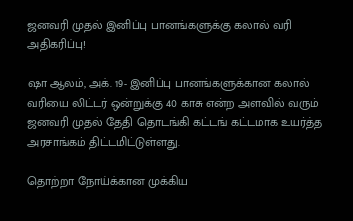ஜனவரி முதல் இனிப்பு பானங்களுக்கு கலால் வரி அதிகரிப்பு!

ஷா ஆலம், அக். 19- இனிப்பு பானங்களுக்கான கலால் வரியை லிட்டர் ஒன்றுக்கு 40 காசு என்ற அளவில் வரும் ஜனவரி முதல் தேதி தொடங்கி கட்டங் கட்டமாக உயர்த்த அரசாங்கம் திட்டமிட்டுள்ளது.

தொற்றா நோய்க்கான முக்கிய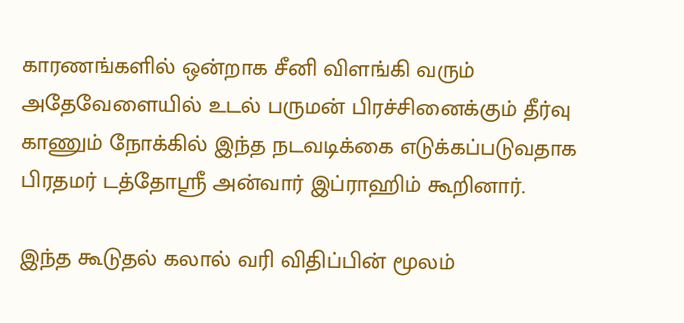காரணங்களில் ஒன்றாக சீனி விளங்கி வரும் அதேவேளையில் உடல் பருமன் பிரச்சினைக்கும் தீர்வு காணும் நோக்கில் இந்த நடவடிக்கை எடுக்கப்படுவதாக பிரதமர் டத்தோஸ்ரீ அன்வார் இப்ராஹிம் கூறினார்.

இந்த கூடுதல் கலால் வரி விதிப்பின் மூலம்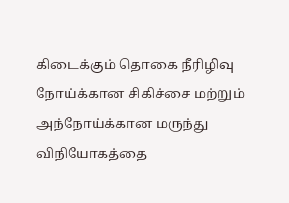கிடைக்கும் தொகை நீரிழிவு நோய்க்கான சிகிச்சை மற்றும் அந்நோய்க்கான மருந்து விநியோகத்தை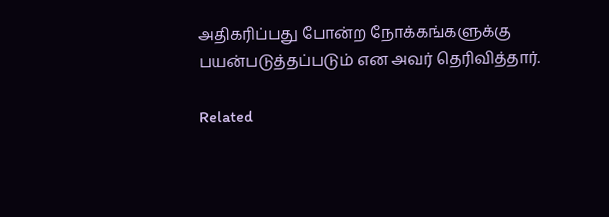அதிகரிப்பது போன்ற நோக்கங்களுக்கு பயன்படுத்தப்படும் என அவர் தெரிவித்தார்.

Related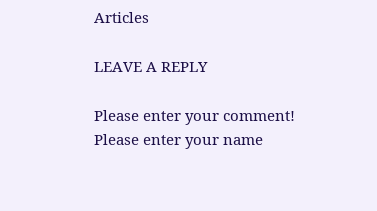Articles

LEAVE A REPLY

Please enter your comment!
Please enter your name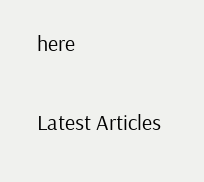here

Latest Articles